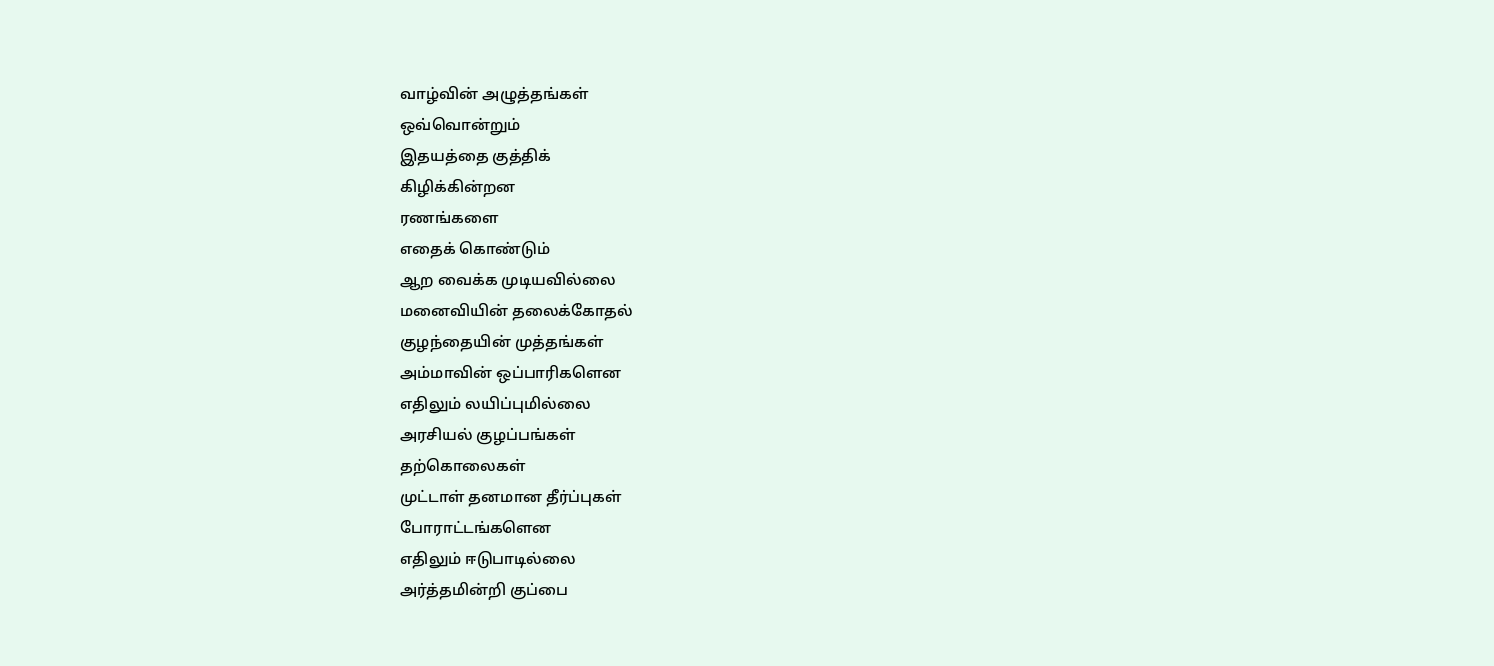வாழ்வின் அழுத்தங்கள்
ஒவ்வொன்றும்
இதயத்தை குத்திக்
கிழிக்கின்றன
ரணங்களை
எதைக் கொண்டும்
ஆற வைக்க முடியவில்லை
மனைவியின் தலைக்கோதல்
குழந்தையின் முத்தங்கள்
அம்மாவின் ஒப்பாரிகளென
எதிலும் லயிப்புமில்லை
அரசியல் குழப்பங்கள்
தற்கொலைகள்
முட்டாள் தனமான தீர்ப்புகள்
போராட்டங்களென
எதிலும் ஈடுபாடில்லை
அர்த்தமின்றி குப்பை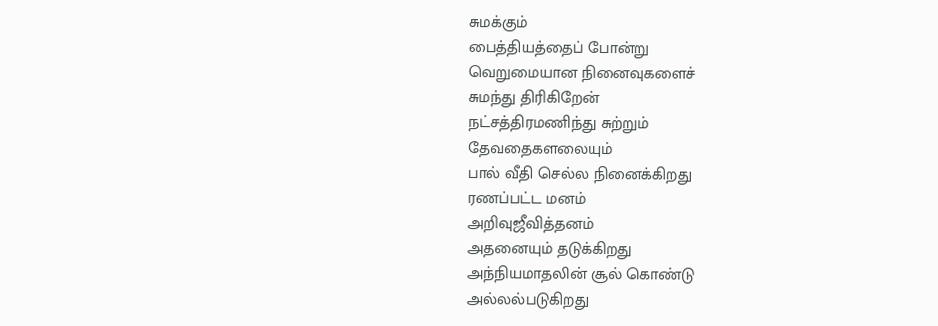சுமக்கும்
பைத்தியத்தைப் போன்று
வெறுமையான நினைவுகளைச்
சுமந்து திரிகிறேன்
நட்சத்திரமணிந்து சுற்றும்
தேவதைகளலையும்
பால் வீதி செல்ல நினைக்கிறது
ரணப்பட்ட மனம்
அறிவுஜீவித்தனம்
அதனையும் தடுக்கிறது
அந்நியமாதலின் சூல் கொண்டு
அல்லல்படுகிறது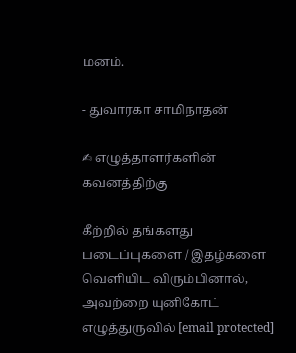மனம்.

- துவாரகா சாமிநாதன்

✍ எழுத்தாளர்களின் கவனத்திற்கு

கீற்றில் தங்களது படைப்புகளை / இதழ்களை வெளியிட விரும்பினால், அவற்றை யுனிகோட் எழுத்துருவில் [email protected]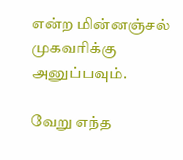என்ற மின்னஞ்சல் முகவரிக்கு அனுப்பவும்.

வேறு எந்த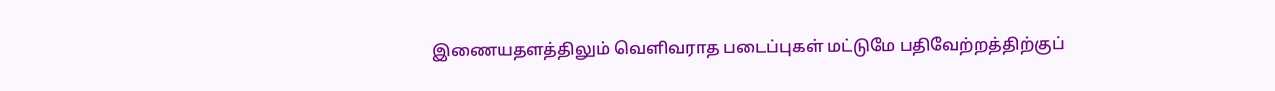இணையதளத்திலும் வெளிவராத படைப்புகள் மட்டுமே பதிவேற்றத்திற்குப்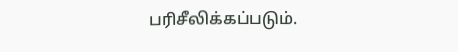பரிசீலிக்கப்படும்.